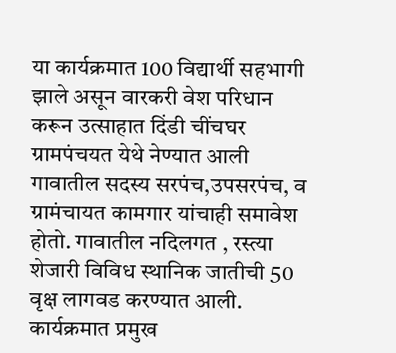या कार्यक्रमात 100 विद्यार्थी सहभागी झाले असून वारकरी वेश परिधान करून उत्साहात दिंडी चींचघर ग्रामपंचयत येथे नेण्यात आली गावातील सदस्य सरपंच,उपसरपंच, व ग्रामंचायत कामगार यांचाही समावेश होतो. गावातील नदिलगत , रस्त्या शेजारी विविध स्थानिक जातीची 50 वृक्ष लागवड करण्यात आली.
कार्यक्रमात प्रमुख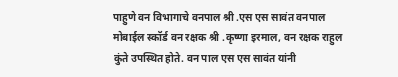पाहुणे वन विभागाचे वनपाल श्री .एस एस सावंत वनपाल मोबाईल स्कॉर्ड वन रक्षक श्री .कृष्णा इरमाल, वन रक्षक राहुल कुंते उपस्थित होते. वन पाल एस एस सावंत यांनी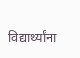विद्यार्थ्यांना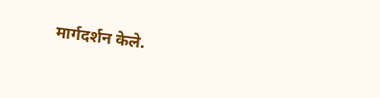मार्गदर्शन केले.